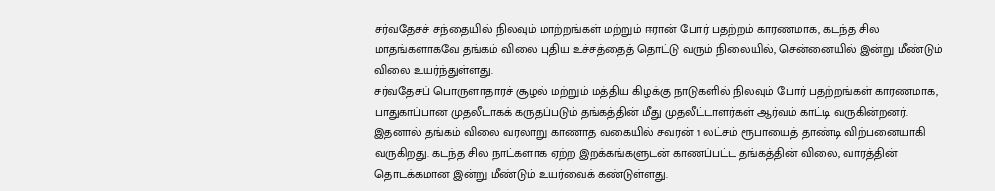சர்வதேசச் சந்தையில் நிலவும் மாற்றங்கள் மற்றும் ஈரான் போர் பதற்றம் காரணமாக, கடந்த சில மாதங்களாகவே தங்கம் விலை புதிய உச்சத்தைத் தொட்டு வரும் நிலையில், சென்னையில் இன்று மீண்டும் விலை உயர்ந்துள்ளது.
சர்வதேசப் பொருளாதாரச் சூழல் மற்றும் மத்திய கிழக்கு நாடுகளில் நிலவும் போர் பதற்றங்கள் காரணமாக, பாதுகாப்பான முதலீடாகக் கருதப்படும் தங்கத்தின் மீது முதலீட்டாளர்கள் ஆர்வம் காட்டி வருகின்றனர். இதனால் தங்கம் விலை வரலாறு காணாத வகையில் சவரன் 1 லட்சம் ரூபாயைத் தாண்டி விற்பனையாகி வருகிறது. கடந்த சில நாட்களாக ஏற்ற இறக்கங்களுடன் காணப்பட்ட தங்கத்தின் விலை, வாரத்தின் தொடக்கமான இன்று மீண்டும் உயர்வைக் கண்டுள்ளது.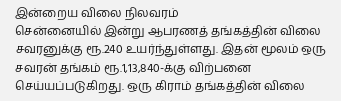இன்றைய விலை நிலவரம்
சென்னையில் இன்று ஆபரணத் தங்கத்தின் விலை சவரனுக்கு ரூ.240 உயர்ந்துள்ளது. இதன் மூலம் ஒரு சவரன் தங்கம் ரூ.1,13,840-க்கு விற்பனை செய்யப்படுகிறது. ஒரு கிராம் தங்கத்தின் விலை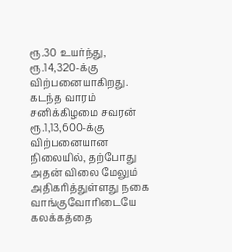ரூ.30 உயர்ந்து, ரூ.14,320-க்கு விற்பனையாகிறது. கடந்த வாரம் சனிக்கிழமை சவரன் ரூ.1,13,600-க்கு விற்பனையான நிலையில், தற்போது அதன் விலை மேலும் அதிகரித்துள்ளது நகை வாங்குவோரிடையே கலக்கத்தை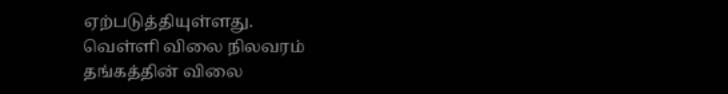ஏற்படுத்தியுள்ளது.
வெள்ளி விலை நிலவரம்
தங்கத்தின் விலை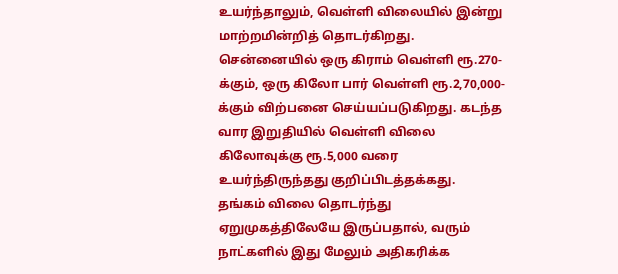உயர்ந்தாலும், வெள்ளி விலையில் இன்று மாற்றமின்றித் தொடர்கிறது. சென்னையில் ஒரு கிராம் வெள்ளி ரூ.270-க்கும், ஒரு கிலோ பார் வெள்ளி ரூ.2,70,000-க்கும் விற்பனை செய்யப்படுகிறது. கடந்த வார இறுதியில் வெள்ளி விலை கிலோவுக்கு ரூ.5,000 வரை உயர்ந்திருந்தது குறிப்பிடத்தக்கது. தங்கம் விலை தொடர்ந்து ஏறுமுகத்திலேயே இருப்பதால், வரும் நாட்களில் இது மேலும் அதிகரிக்க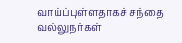வாய்ப்புள்ளதாகச் சந்தை வல்லுநர்கள்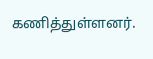கணித்துள்ளனர்.